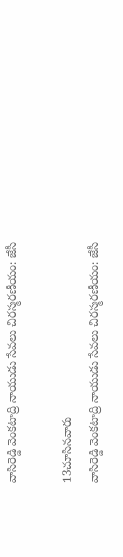వాసిరెడ్డి వెంకటాద్రి నాయుడు సేవలు చిరస్మరణీయం: జేసీ

13చూసినవారు
వాసిరెడ్డి వెంకటాద్రి నాయుడు సేవలు చిరస్మరణీయం: జేసీ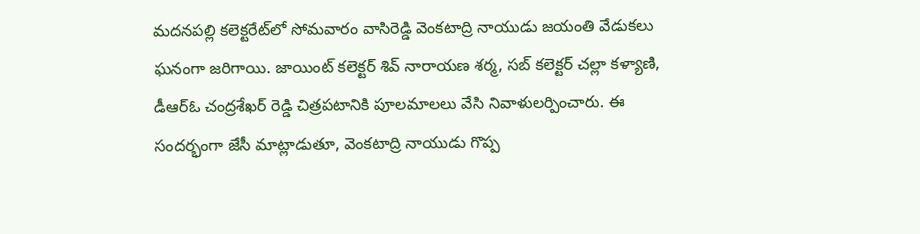మదనపల్లి కలెక్టరేట్‌లో సోమవారం వాసిరెడ్డి వెంకటాద్రి నాయుడు జయంతి వేడుకలు ఘనంగా జరిగాయి. జాయింట్ కలెక్టర్ శివ్ నారాయణ శర్మ, సబ్ కలెక్టర్ చల్లా కళ్యాణి, డీఆర్ఓ చంద్రశేఖర్ రెడ్డి చిత్రపటానికి పూలమాలలు వేసి నివాళులర్పించారు. ఈ సందర్భంగా జేసీ మాట్లాడుతూ, వెంకటాద్రి నాయుడు గొప్ప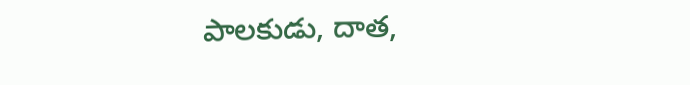పాలకుడు, దాత,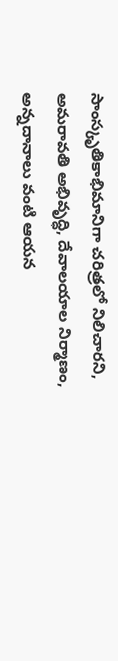సాంస్కృతికాభిమానిగా చరిత్రలో నిలిచారని, అమరావతి అభివృద్ధి, దేవాలయాల నిర్మాణం, అన్నదానాలు వంటి ఆయన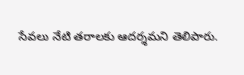సేవలు నేటి తరాలకు ఆదర్శమని తెలిపారు.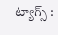ట్యాగ్స్ :